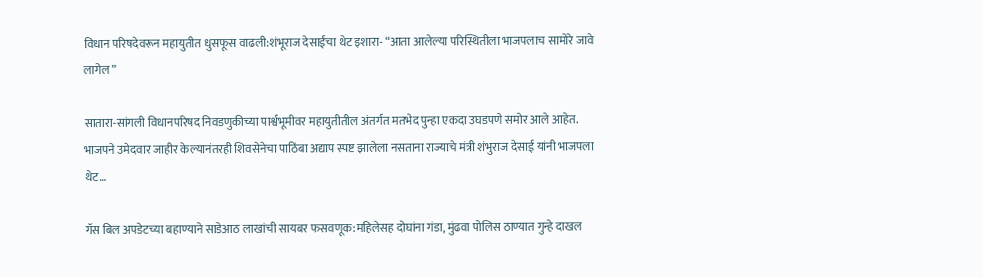विधान परिषदेवरून महायुतीत धुसफूस वाढली:शंभूराज देसाईंचा थेट इशारा- “आता आलेल्या परिस्थितीला भाजपलाच सामोरे जावे लागेल”

सातारा-सांगली विधानपरिषद निवडणुकीच्या पार्श्वभूमीवर महायुतीतील अंतर्गत मतभेद पुन्हा एकदा उघडपणे समोर आले आहेत. भाजपने उमेदवार जाहीर केल्यानंतरही शिवसेनेचा पाठिंबा अद्याप स्पष्ट झालेला नसताना राज्याचे मंत्री शंभुराज देसाई यांनी भाजपला थेट…

गॅस बिल अपडेटच्या बहाण्याने साडेआठ लाखांची सायबर फसवणूक:महिलेसह दोघांना गंडा, मुंढवा पोलिस ठाण्यात गुन्हे दाखल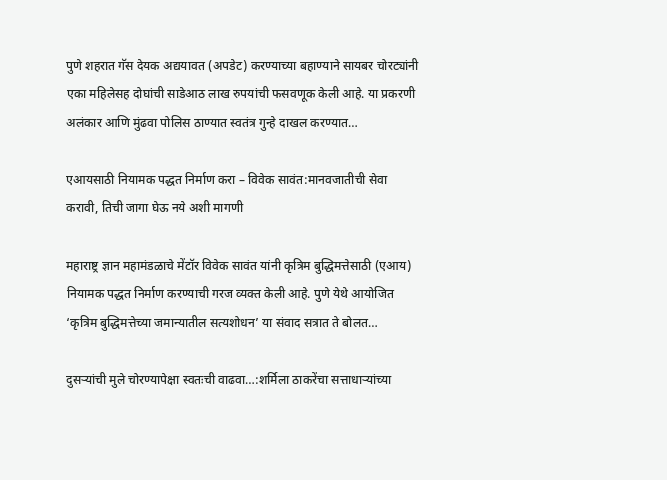पुणे शहरात गॅस देयक अद्ययावत (अपडेट) करण्याच्या बहाण्याने सायबर चोरट्यांनी एका महिलेसह दोघांची साडेआठ लाख रुपयांची फसवणूक केली आहे. या प्रकरणी अलंकार आणि मुंढवा पोलिस ठाण्यात स्वतंत्र गुन्हे दाखल करण्यात…

एआयसाठी नियामक पद्धत निर्माण करा – विवेक सावंत:मानवजातीची सेवा करावी, तिची जागा घेऊ नये अशी मागणी

महाराष्ट्र ज्ञान महामंडळाचे मेंटॉर विवेक सावंत यांनी कृत्रिम बुद्धिमत्तेसाठी (एआय) नियामक पद्धत निर्माण करण्याची गरज व्यक्त केली आहे. पुणे येथे आयोजित ‘कृत्रिम बुद्धिमत्तेच्या जमान्यातील सत्यशोधन’ या संवाद सत्रात ते बोलत…

दुसऱ्यांची मुले चोरण्यापेक्षा स्वतःची वाढवा…:शर्मिला ठाकरेंचा सत्ताधाऱ्यांच्या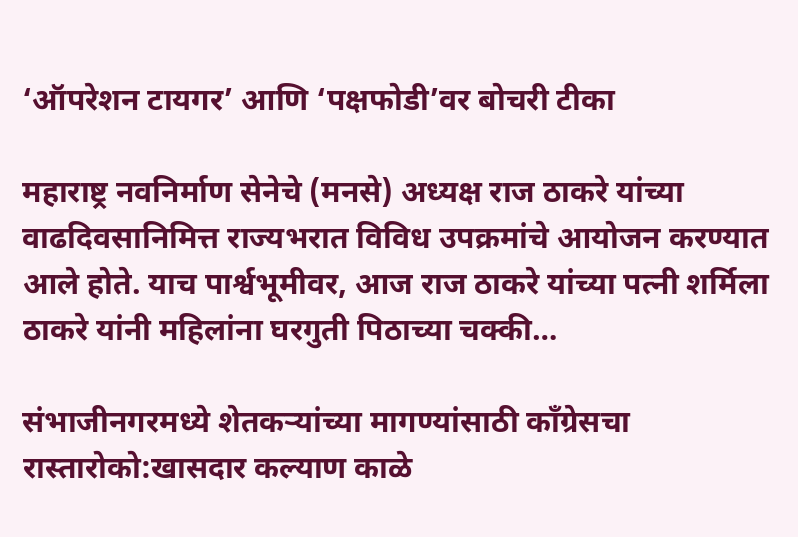‘ऑपरेशन टायगर’ आणि ‘पक्षफोडी’वर बोचरी टीका

महाराष्ट्र नवनिर्माण सेनेचे (मनसे) अध्यक्ष राज ठाकरे यांच्या वाढदिवसानिमित्त राज्यभरात विविध उपक्रमांचे आयोजन करण्यात आले होते. याच पार्श्वभूमीवर, आज राज ठाकरे यांच्या पत्नी शर्मिला ठाकरे यांनी महिलांना घरगुती पिठाच्या चक्की…

संभाजीनगरमध्ये शेतकऱ्यांच्या मागण्यांसाठी काँग्रेसचा रास्तारोको:खासदार कल्याण काळे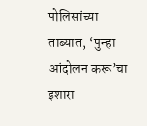पोलिसांच्या ताब्यात, ‘पुन्हा आंदोलन करू’चा इशारा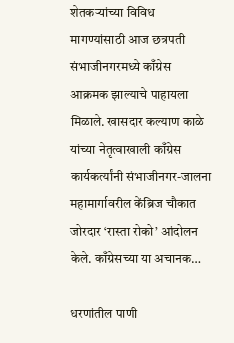शेतकऱ्यांच्या विविध मागण्यांसाठी आज छत्रपती संभाजीनगरमध्ये काँग्रेस आक्रमक झाल्याचे पाहायला मिळाले. खासदार कल्याण काळे यांच्या नेतृत्वाखाली काँग्रेस कार्यकर्त्यांनी संभाजीनगर-जालना महामार्गावरील केंब्रिज चौकात जोरदार ‘रास्ता रोको’ आंदोलन केले. काँग्रेसच्या या अचानक…

धरणांतील पाणी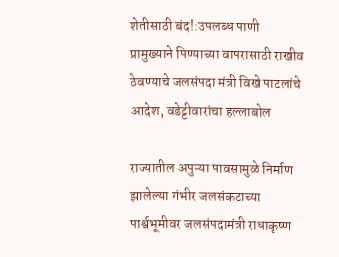शेतीसाठी बंद!:उपलब्ध पाणी प्रामुख्याने पिण्याच्या वापरासाठी राखीव ठेवण्याचे जलसंपदा मंत्री विखे पाटलांचे आदेश, वडेट्टीवारांचा हल्लाबोल

राज्यातील अपुऱ्या पावसामुळे निर्माण झालेल्या गंभीर जलसंकटाच्या पार्श्वभूमीवर जलसंपदामंत्री राधाकृष्ण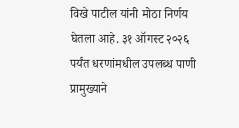विखे पाटील यांनी मोठा निर्णय घेतला आहे. ३१ ऑगस्ट २०२६ पर्यंत धरणांमधील उपलब्ध पाणी प्रामुख्याने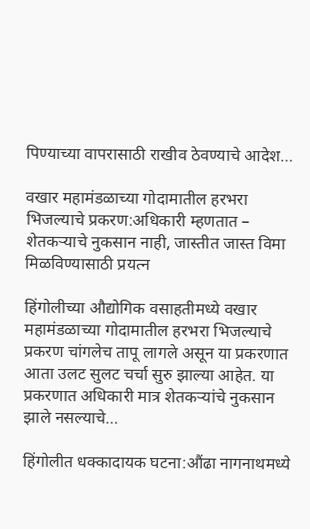पिण्याच्या वापरासाठी राखीव ठेवण्याचे आदेश…

वखार महामंडळाच्या गोदामातील हरभरा भिजल्याचे प्रकरण:अधिकारी म्हणतात – शेतकऱ्याचे नुकसान नाही, जास्तीत जास्त विमा मिळविण्यासाठी प्रयत्न

हिंगोलीच्या औद्योगिक वसाहतीमध्ये वखार महामंडळाच्या गोदामातील हरभरा भिजल्याचे प्रकरण चांगलेच तापू लागले असून या प्रकरणात आता उलट सुलट चर्चा सुरु झाल्या आहेत. या प्रकरणात अधिकारी मात्र शेतकऱ्यांचे नुकसान झाले नसल्याचे…

हिंगोलीत धक्कादायक घटना:औंढा नागनाथमध्ये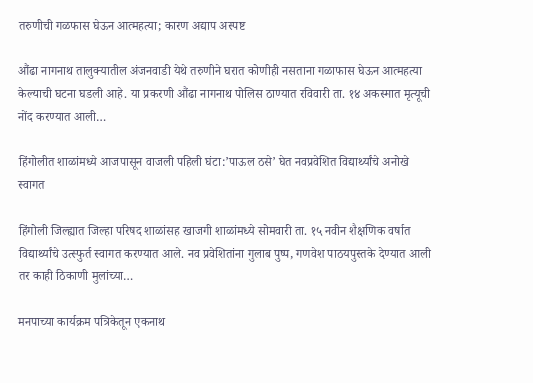तरुणीची गळफास घेऊन आत्महत्या; कारण अद्याप अस्पष्ट

औंढा नागनाथ तालुक्यातील अंजनवाडी येथे तरुणीने घरात कोणीही नसताना गळाफास घेऊन आत्महत्या केल्याची घटना घडली आहे. या प्रकरणी औंढा नागनाथ पोलिस ठाण्यात रविवारी ता. १४ अकस्मात मृत्यूची नोंद करण्यात आली…

हिंगोलीत शाळांमध्ये आजपासून वाजली पहिली घंटा:’पाऊल ठसे’ घेत नवप्रवेशित विद्यार्थ्यांचे अनोखे स्वागत

हिंगोली जिल्ह्यात जिल्हा परिषद शाळांसह खाजगी शाळांमध्ये सोमवारी ता. १५ नवीन शैक्षणिक वर्षात विद्यार्थ्यांचे उत्स्फुर्त स्वागत करण्यात आले. नव प्रवेशितांना गुलाब पुष्प, गणवेश पाठयपुस्तके देण्यात आली तर काही ठिकाणी मुलांच्या…

मनपाच्या कार्यक्रम पत्रिकेतून एकनाथ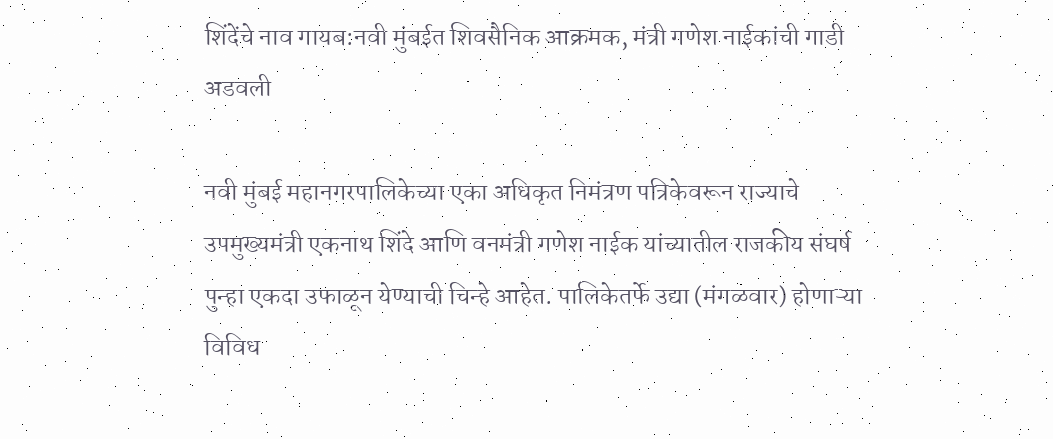शिंदेंचे नाव गायब:नवी मुंबईत शिवसैनिक आक्रमक, मंत्री गणेश नाईकांची गाडी अडवली

नवी मुंबई महानगरपालिकेच्या एका अधिकृत निमंत्रण पत्रिकेवरून राज्याचे उपमुख्यमंत्री एकनाथ शिंदे आणि वनमंत्री गणेश नाईक यांच्यातील राजकीय संघर्ष पुन्हा एकदा उफाळून येण्याची चिन्हे आहेत. पालिकेतर्फे उद्या (मंगळवार) होणाऱ्या विविध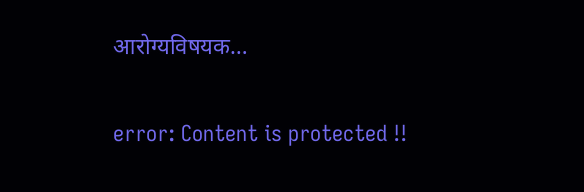आरोग्यविषयक…

error: Content is protected !!